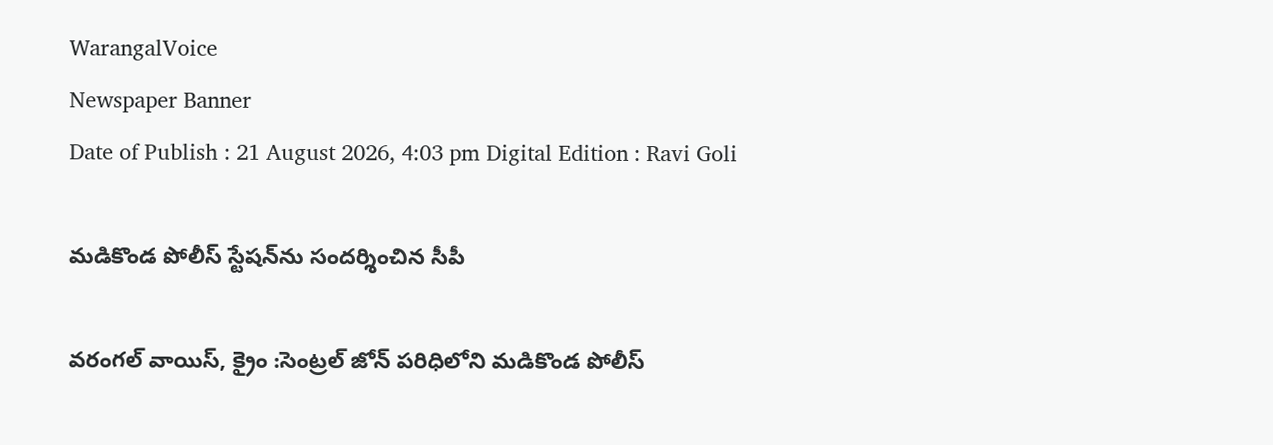WarangalVoice
Newspaper Banner
Date of Publish : 21 August 2026, 4:03 pm Digital Edition : Ravi Goli

మడికొండ పోలీస్ స్టేషన్‌ను సందర్శించిన సీపీ

వరంగల్ వాయిస్, క్రైం :సెంట్రల్ జోన్ పరిధిలోని మడికొండ పోలీస్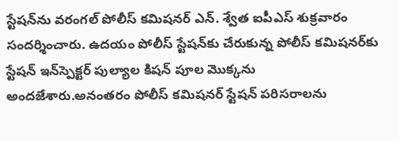స్టేషన్‌ను వరంగల్ పోలీస్ కమిషనర్ ఎన్. శ్వేత ఐపీఎస్ శుక్రవారం సందర్శించారు. ఉదయం పోలీస్ స్టేషన్‌కు చేరుకున్న పోలీస్ కమిషనర్‌కు స్టేషన్ ఇన్‌స్పెక్టర్ పుల్యాల కిషన్ పూల మొక్కను అందజేశారు.అనంతరం పోలీస్ కమిషనర్ స్టేషన్ పరిసరాలను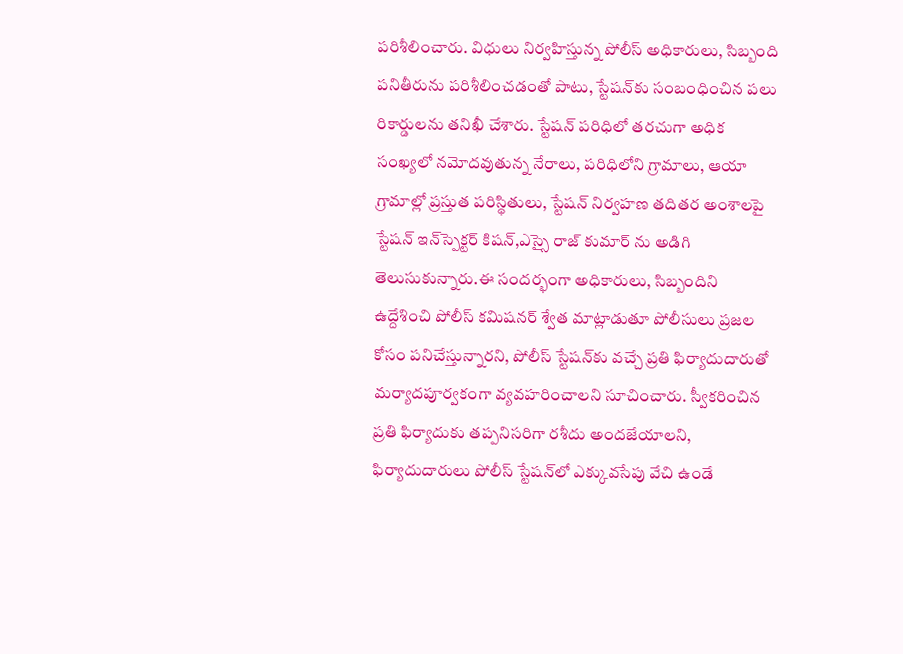పరిశీలించారు. విధులు నిర్వహిస్తున్న పోలీస్ అధికారులు, సిబ్బంది పనితీరును పరిశీలించడంతో పాటు, స్టేషన్‌కు సంబంధించిన పలు రికార్డులను తనిఖీ చేశారు. స్టేషన్ పరిధిలో తరచుగా అధిక సంఖ్యలో నమోదవుతున్న నేరాలు, పరిధిలోని గ్రామాలు, ఆయా గ్రామాల్లో ప్రస్తుత పరిస్థితులు, స్టేషన్ నిర్వహణ తదితర అంశాలపై స్టేషన్ ఇన్‌స్పెక్టర్ కిషన్,ఎస్సై రాజ్ కుమార్ ను అడిగి తెలుసుకున్నారు.ఈ సందర్భంగా అధికారులు, సిబ్బందిని ఉద్దేశించి పోలీస్ కమిషనర్ శ్వేత మాట్లాడుతూ పోలీసులు ప్రజల కోసం పనిచేస్తున్నారని, పోలీస్ స్టేషన్‌కు వచ్చే ప్రతి ఫిర్యాదుదారుతో మర్యాదపూర్వకంగా వ్యవహరించాలని సూచించారు. స్వీకరించిన ప్రతి ఫిర్యాదుకు తప్పనిసరిగా రశీదు అందజేయాలని, ఫిర్యాదుదారులు పోలీస్ స్టేషన్‌లో ఎక్కువసేపు వేచి ఉండే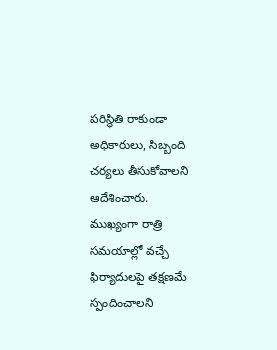పరిస్థితి రాకుండా అధికారులు, సిబ్బంది చర్యలు తీసుకోవాలని ఆదేశించారు. ముఖ్యంగా రాత్రి సమయాల్లో వచ్చే ఫిర్యాదులపై తక్షణమే స్పందించాలని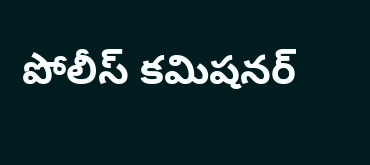పోలీస్ కమిషనర్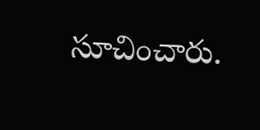సూచించారు.